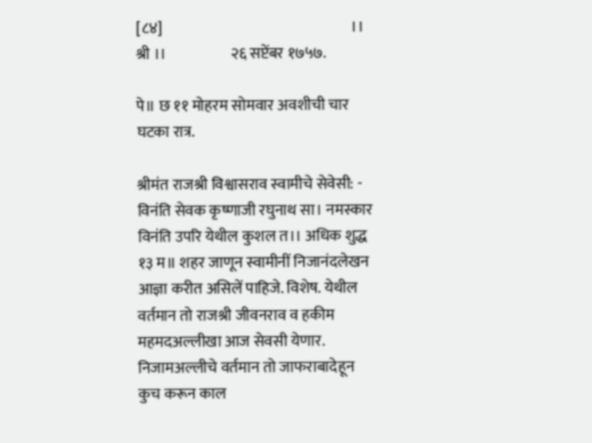[८४]                                                              ।। श्री ।।                     २६ सप्टेंबर १७५७.

पे॥ छ ११ मोहरम सोमवार अवशीची चार घटका रात्र.

श्रीमंत राजश्री विश्वासराव स्वामीचे सेवेसी: -
विनंति सेवक कृष्णाजी रघुनाथ सा। नमस्कार विनंति उपरि येथील कुशल त।। अधिक शुद्ध १३ म॥ शहर जाणून स्वामीनीं निजानंदलेखन आज्ञा करीत असिलें पाहिजे. विशेष. येथील वर्तमान तो राजश्री जीवनराव व हकीम महमदअल्लीखा आज सेवसी येणार. निजामअल्लीचे वर्तमान तो जाफराबादेहून कुच करून काल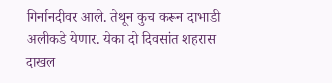गिर्नानदीवर आले. तेथून कुच करून दाभाडी अलीकडे येणार. येका दो दिवसांत शहरास दाखल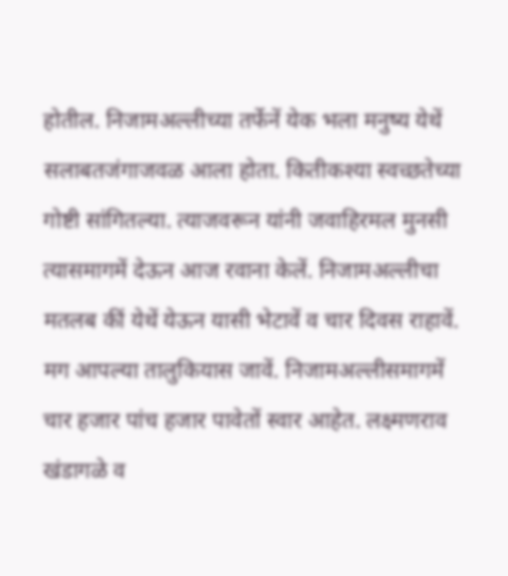होतील. निजामअल्लीच्या तर्फेनें येक भला मनुष्य येथें सलाबतजंगाजवळ आला होता. कितीकश्या स्वच्छतेच्या गोष्टी सांगितल्या. त्याजवरून यांनी जवाहिरमल मुनसी त्यासमागमें देऊन आज रवाना केलें. निजामअल्लीचा मतलब कीं येथें येऊन यासी भेटावें व चार दिवस राहावें. मग आपल्या तालुकियास जावें. निजामअल्लीसमागमें चार हजार पांच हजार पावेतों स्वार आहेत. लक्ष्मणराव खंडागळे व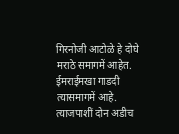गिरनोजी आटोळे हे दोघे मराठे समागमें आहेत. ईमराईमखा गाडदी त्यासमागमें आहे. त्याजपाशीं दोन अडीच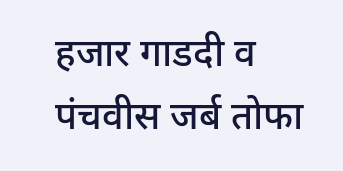हजार गाडदी व पंचवीस जर्ब तोफा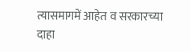त्यासमागमें आहेत व सरकारच्या दाहा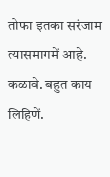तोफा इतका सरंजाम त्यासमागमें आहे. कळावे. बहुत काय लिहिणें.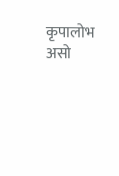कृपालोभ असो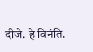दीजे. हे विनंति.